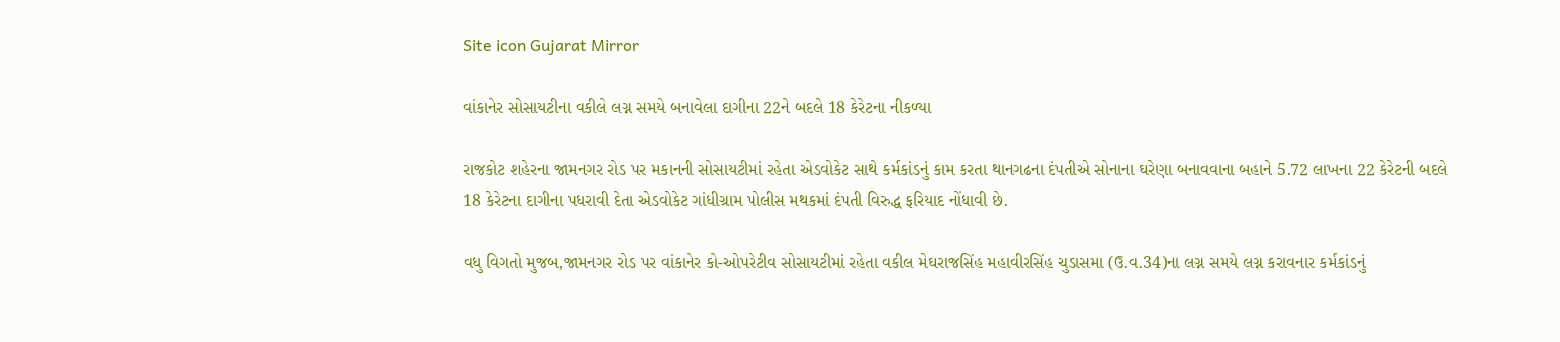Site icon Gujarat Mirror

વાંકાનેર સોસાયટીના વકીલે લગ્ન સમયે બનાવેલા દાગીના 22ને બદલે 18 કેરેટના નીકળ્યા

રાજકોટ શહેરના જામનગર રોડ પર મકાનની સોસાયટીમાં રહેતા એડવોકેટ સાથે કર્મકાંડનું કામ કરતા થાનગઢના દંપતીએ સોનાના ઘરેણા બનાવવાના બહાને 5.72 લાખના 22 કેરેટની બદલે 18 કેરેટના દાગીના પધરાવી દેતા એડવોકેટ ગાંધીગ્રામ પોલીસ મથકમાં દંપતી વિરુદ્ધ ફરિયાદ નોંધાવી છે.

વધુ વિગતો મુજબ,જામનગર રોડ પર વાંકાનેર કો-ઓપરેટીવ સોસાયટીમાં રહેતા વકીલ મેઘરાજસિંહ મહાવીરસિંહ ચુડાસમા (ઉ.વ.34)ના લગ્ન સમયે લગ્ન કરાવનાર કર્મકાંડનું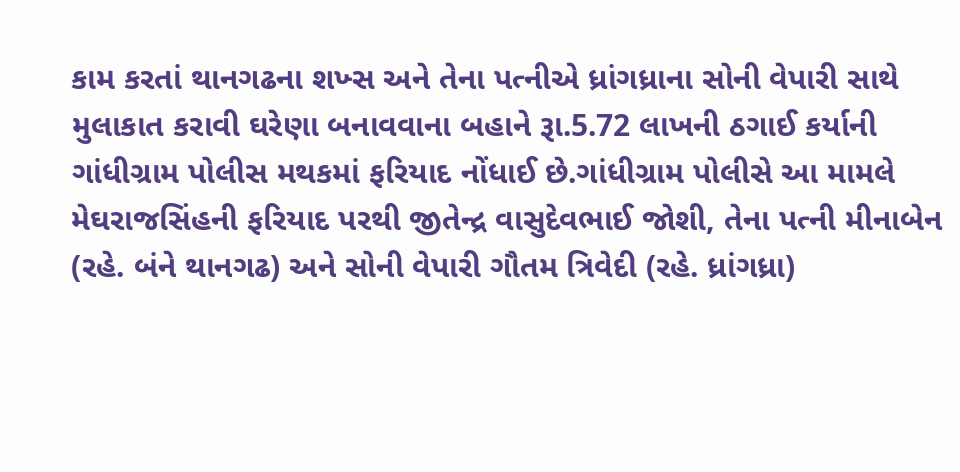કામ કરતાં થાનગઢના શખ્સ અને તેના પત્નીએ ધ્રાંગધ્રાના સોની વેપારી સાથે મુલાકાત કરાવી ઘરેણા બનાવવાના બહાને રૂા.5.72 લાખની ઠગાઈ કર્યાની ગાંધીગ્રામ પોલીસ મથકમાં ફરિયાદ નોંધાઈ છે.ગાંધીગ્રામ પોલીસે આ મામલે મેઘરાજસિંહની ફરિયાદ પરથી જીતેન્દ્ર વાસુદેવભાઈ જોશી, તેના પત્ની મીનાબેન (રહે. બંને થાનગઢ) અને સોની વેપારી ગૌતમ ત્રિવેદી (રહે. ધ્રાંગધ્રા)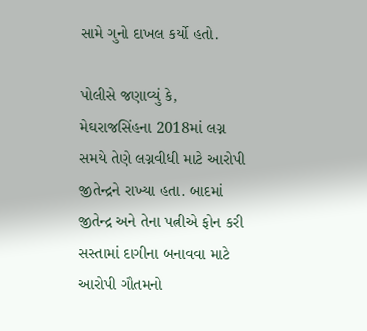સામે ગુનો દાખલ કર્યો હતો.

પોલીસે જણાવ્યું કે, મેઘરાજસિંહના 2018માં લગ્ન સમયે તેણે લગ્નવીધી માટે આરોપી જીતેન્દ્રને રાખ્યા હતા. બાદમાં જીતેન્દ્ર અને તેના પત્નીએ ફોન કરી સસ્તામાં દાગીના બનાવવા માટે આરોપી ગૌતમનો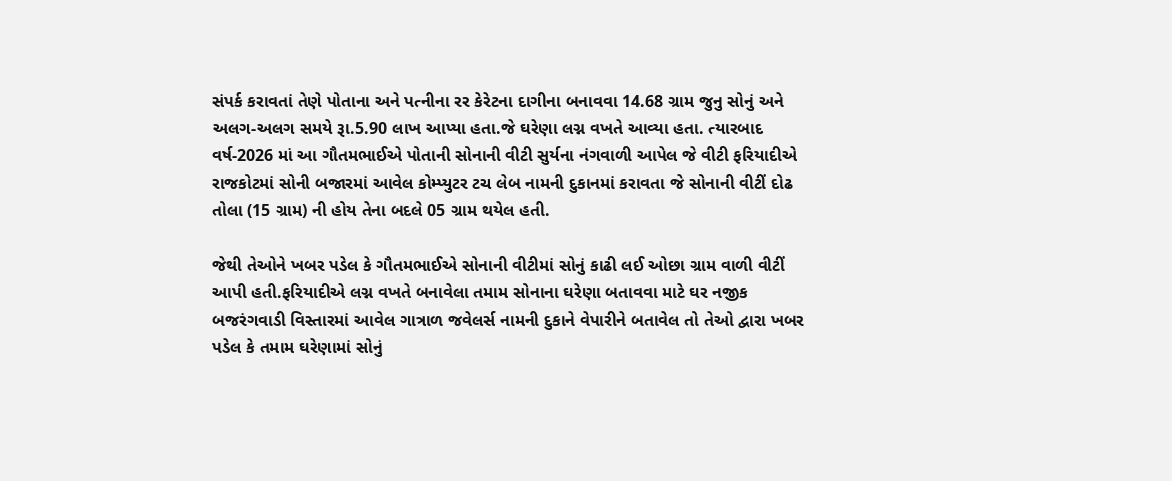સંપર્ક કરાવતાં તેણે પોતાના અને પત્નીના રર કેરેટના દાગીના બનાવવા 14.68 ગ્રામ જુનુ સોનું અને અલગ-અલગ સમયે રૂા.5.90 લાખ આપ્યા હતા.જે ઘરેણા લગ્ન વખતે આવ્યા હતા. ત્યારબાદ વર્ષ-2026 માં આ ગૌતમભાઈએ પોતાની સોનાની વીટી સુર્યના નંગવાળી આપેલ જે વીટી ફરિયાદીએ રાજકોટમાં સોની બજારમાં આવેલ કોમ્પ્યુટર ટચ લેબ નામની દુકાનમાં કરાવતા જે સોનાની વીટીં દોઢ તોલા (15 ગ્રામ) ની હોય તેના બદલે 05 ગ્રામ થયેલ હતી.

જેથી તેઓને ખબર પડેલ કે ગૌતમભાઈએ સોનાની વીટીમાં સોનું કાઢી લઈ ઓછા ગ્રામ વાળી વીટીં આપી હતી.ફરિયાદીએ લગ્ન વખતે બનાવેલા તમામ સોનાના ઘરેણા બતાવવા માટે ઘર નજીક બજરંગવાડી વિસ્તારમાં આવેલ ગાત્રાળ જવેલર્સ નામની દુકાને વેપારીને બતાવેલ તો તેઓ દ્વારા ખબર પડેલ કે તમામ ઘરેણામાં સોનું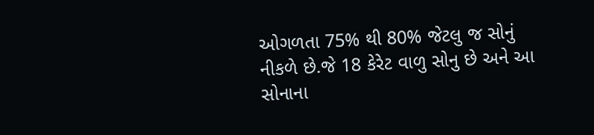ઓગળતા 75% થી 80% જેટલુ જ સોનું નીકળે છે.જે 18 કેરેટ વાળુ સોનુ છે અને આ સોનાના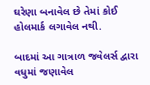ઘરેણા બનાવેલ છે તેમાં કોઈ હોલમાર્ક લગાવેલ નથી.

બાદમાં આ ગાત્રાળ જવેલર્સ દ્વારા વધુમાં જણાવેલ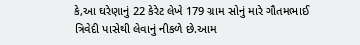કે,આ ઘરેણાનું 22 કેરેટ લેખે 179 ગ્રામ સોનું મારે ગૌતમભાઈ ત્રિવેદી પાસેથી લેવાનું નીકળે છે.આમ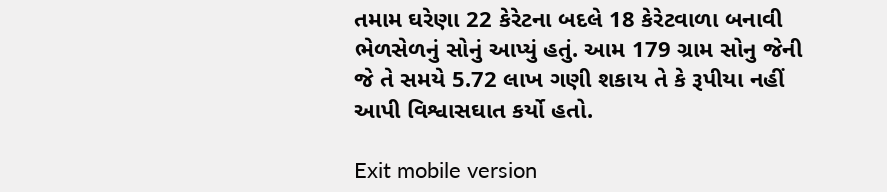તમામ ઘરેણા 22 કેરેટના બદલે 18 કેરેટવાળા બનાવી ભેળસેળનું સોનું આપ્યું હતું. આમ 179 ગ્રામ સોનુ જેની જે તે સમયે 5.72 લાખ ગણી શકાય તે કે રૂપીયા નહીં આપી વિશ્વાસઘાત કર્યો હતો.

Exit mobile version